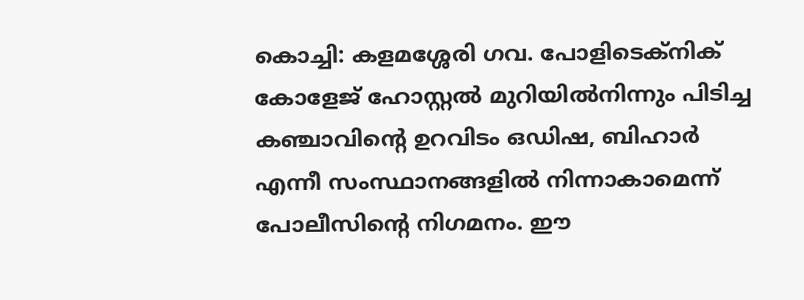കൊച്ചി: കളമശ്ശേരി ഗവ. പോളിടെക്‌നിക് കോളേജ് ഹോസ്റ്റല്‍ മുറിയില്‍നിന്നും പിടിച്ച കഞ്ചാവിന്റെ ഉറവിടം ഒഡിഷ, ബിഹാര്‍ എന്നീ സംസ്ഥാനങ്ങളില്‍ നിന്നാകാമെന്ന് പോലീസിന്റെ നിഗമനം. ഈ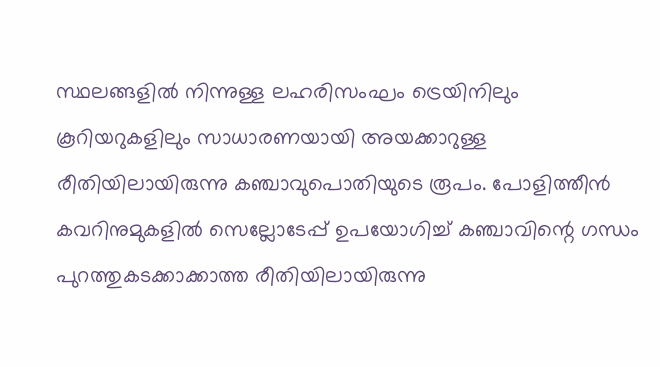സ്ഥലങ്ങളില്‍ നിന്നുള്ള ലഹരിസംഘം ട്രെയിനിലും കൂറിയറുകളിലും സാധാരണയായി അയക്കാറുള്ള രീതിയിലായിരുന്നു കഞ്ചാവുപൊതിയുടെ രൂപം. പോളിത്തീന്‍ കവറിനുമുകളില്‍ സെല്ലോടേപ്പ് ഉപയോഗിച്ച് കഞ്ചാവിന്റെ ഗന്ധം പുറത്തുകടക്കാക്കാത്ത രീതിയിലായിരുന്നു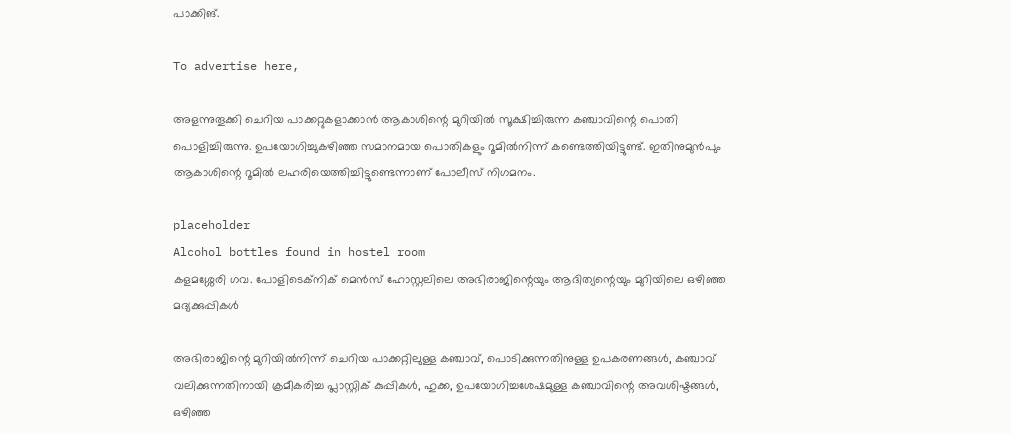പാക്കിങ്.

To advertise here,

അളന്നുതൂക്കി ചെറിയ പാക്കറ്റുകളാക്കാന്‍ ആകാശിന്റെ മുറിയില്‍ സൂക്ഷിച്ചിരുന്ന കഞ്ചാവിന്റെ പൊതി പൊളിച്ചിരുന്നു. ഉപയോഗിച്ചുകഴിഞ്ഞ സമാനമായ പൊതികളും റൂമില്‍നിന്ന് കണ്ടെത്തിയിട്ടുണ്ട്. ഇതിനുമുന്‍പും ആകാശിന്റെ റൂമില്‍ ലഹരിയെത്തിച്ചിട്ടുണ്ടെന്നാണ് പോലീസ് നിഗമനം.

placeholder
Alcohol bottles found in hostel room
കളമശ്ശേരി ഗവ. പോളിടെക്‌നിക് മെൻസ് ഹോസ്റ്റലിലെ അഭിരാജിന്റെയും ആദിത്യന്റെയും മുറിയിലെ ഒഴിഞ്ഞ മദ്യക്കുപ്പികൾ

അഭിരാജിന്റെ മുറിയില്‍നിന്ന് ചെറിയ പാക്കറ്റിലുള്ള കഞ്ചാവ്, പൊടിക്കുന്നതിനുള്ള ഉപകരണങ്ങള്‍, കഞ്ചാവ് വലിക്കുന്നതിനായി ക്രമീകരിച്ച പ്ലാസ്റ്റിക് കുപ്പികള്‍, ഹുക്ക, ഉപയോഗിച്ചശേഷമുള്ള കഞ്ചാവിന്റെ അവശിഷ്ടങ്ങള്‍, ഒഴിഞ്ഞ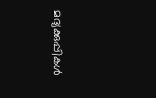മദ്യക്കുപ്പികള്‍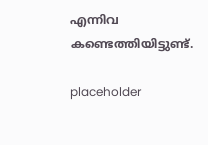എന്നിവ കണ്ടെത്തിയിട്ടുണ്ട്.

placeholder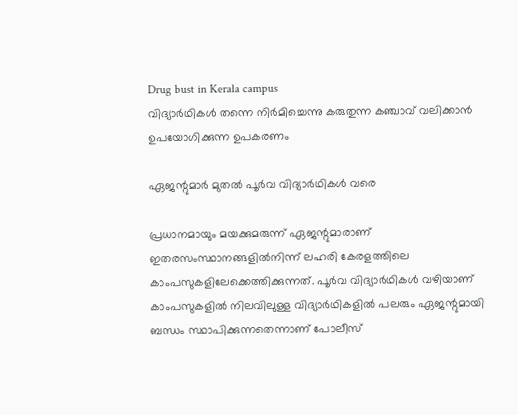Drug bust in Kerala campus
വിദ്യാര്‍ഥികള്‍ തന്നെ നിര്‍മിച്ചെന്നു കരുതുന്ന കഞ്ചാവ് വലിക്കാന്‍ ഉപയോഗിക്കുന്ന ഉപകരണം

ഏജന്റുമാര്‍ മുതല്‍ പൂര്‍വ വിദ്യാര്‍ഥികള്‍ വരെ

പ്രധാനമായും മയക്കുമരുന്ന് ഏജന്റുമാരാണ് ഇതരസംസ്ഥാനങ്ങളില്‍നിന്ന് ലഹരി കേരളത്തിലെ കാംപസുകളിലേക്കെത്തിക്കുന്നത്. പൂര്‍വ വിദ്യാര്‍ഥികള്‍ വഴിയാണ് കാംപസുകളില്‍ നിലവിലുള്ള വിദ്യാര്‍ഥികളില്‍ പലരും ഏജന്റുമായി ബന്ധം സ്ഥാപിക്കുന്നതെന്നാണ് പോലീസ്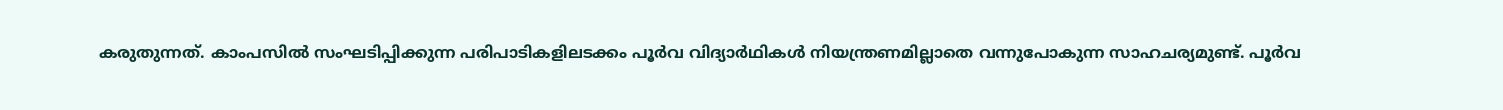കരുതുന്നത്. കാംപസില്‍ സംഘടിപ്പിക്കുന്ന പരിപാടികളിലടക്കം പൂര്‍വ വിദ്യാര്‍ഥികള്‍ നിയന്ത്രണമില്ലാതെ വന്നുപോകുന്ന സാഹചര്യമുണ്ട്. പൂര്‍വ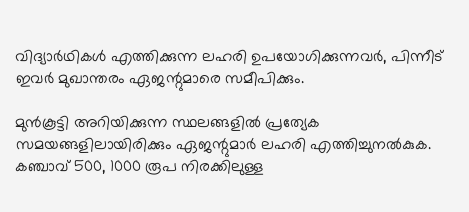വിദ്യാര്‍ഥികള്‍ എത്തിക്കുന്ന ലഹരി ഉപയോഗിക്കുന്നവര്‍, പിന്നീട് ഇവര്‍ മുഖാന്തരം ഏജന്റുമാരെ സമീപിക്കും.

മുന്‍കൂട്ടി അറിയിക്കുന്ന സ്ഥലങ്ങളില്‍ പ്രത്യേക സമയങ്ങളിലായിരിക്കും ഏജന്റുമാര്‍ ലഹരി എത്തിച്ചുനല്‍കുക. കഞ്ചാവ് 500, 1000 രൂപ നിരക്കിലുള്ള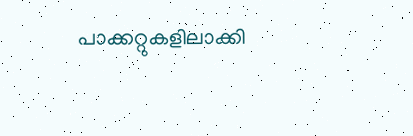പാക്കറ്റുകളിലാക്കി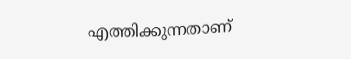എത്തിക്കുന്നതാണ്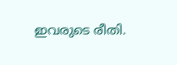ഇവരുടെ രീതി.